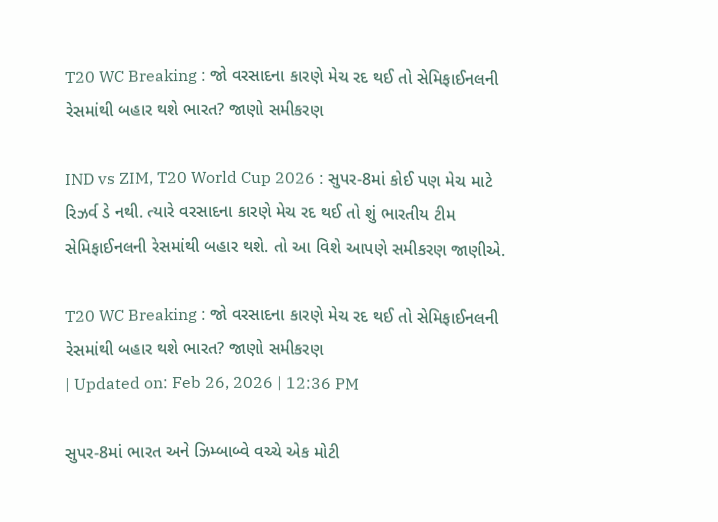T20 WC Breaking : જો વરસાદના કારણે મેચ રદ થઈ તો સેમિફાઈનલની રેસમાંથી બહાર થશે ભારત? જાણો સમીકરણ

IND vs ZIM, T20 World Cup 2026 : સુપર-8માં કોઈ પણ મેચ માટે રિઝર્વ ડે નથી. ત્યારે વરસાદના કારણે મેચ રદ થઈ તો શું ભારતીય ટીમ સેમિફાઈનલની રેસમાંથી બહાર થશે. તો આ વિશે આપણે સમીકરણ જાણીએ.

T20 WC Breaking : જો વરસાદના કારણે મેચ રદ થઈ તો સેમિફાઈનલની રેસમાંથી બહાર થશે ભારત? જાણો સમીકરણ
| Updated on: Feb 26, 2026 | 12:36 PM

સુપર-8માં ભારત અને ઝિમ્બાબ્વે વચ્ચે એક મોટી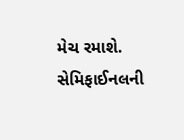મેચ રમાશે. સેમિફાઈનલની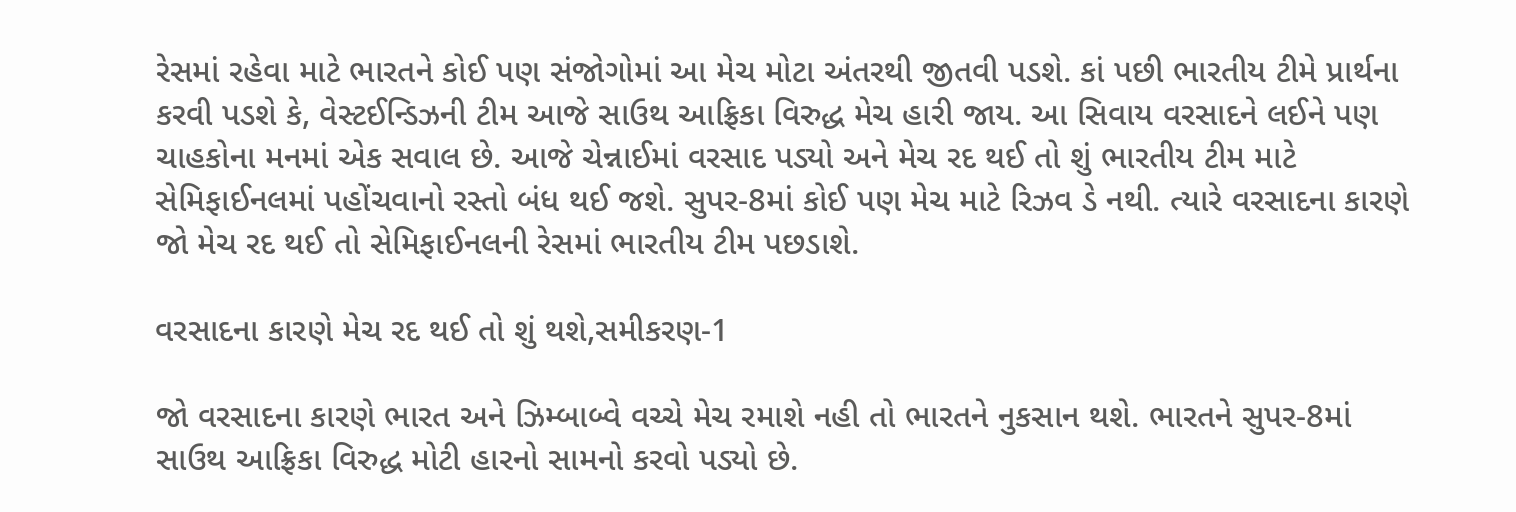રેસમાં રહેવા માટે ભારતને કોઈ પણ સંજોગોમાં આ મેચ મોટા અંતરથી જીતવી પડશે. કાં પછી ભારતીય ટીમે પ્રાર્થના કરવી પડશે કે, વેસ્ટઈન્ડિઝની ટીમ આજે સાઉથ આફ્રિકા વિરુદ્ધ મેચ હારી જાય. આ સિવાય વરસાદને લઈને પણ ચાહકોના મનમાં એક સવાલ છે. આજે ચેન્નાઈમાં વરસાદ પડ્યો અને મેચ રદ થઈ તો શું ભારતીય ટીમ માટે સેમિફાઈનલમાં પહોંચવાનો રસ્તો બંધ થઈ જશે. સુપર-8માં કોઈ પણ મેચ માટે રિઝવ ડે નથી. ત્યારે વરસાદના કારણે જો મેચ રદ થઈ તો સેમિફાઈનલની રેસમાં ભારતીય ટીમ પછડાશે.

વરસાદના કારણે મેચ રદ થઈ તો શું થશે,સમીકરણ-1

જો વરસાદના કારણે ભારત અને ઝિમ્બાબ્વે વચ્ચે મેચ રમાશે નહી તો ભારતને નુકસાન થશે. ભારતને સુપર-8માં સાઉથ આફ્રિકા વિરુદ્ધ મોટી હારનો સામનો કરવો પડ્યો છે.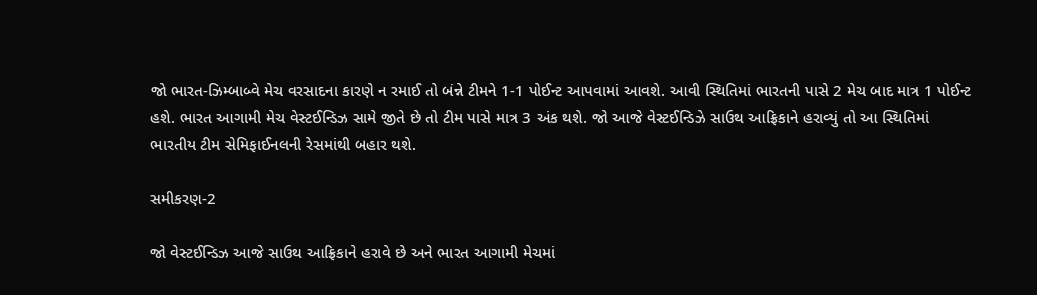જો ભારત-ઝિમ્બાબ્વે મેચ વરસાદના કારણે ન રમાઈ તો બંન્ને ટીમને 1-1 પોઈન્ટ આપવામાં આવશે. આવી સ્થિતિમાં ભારતની પાસે 2 મેચ બાદ માત્ર 1 પોઈન્ટ હશે. ભારત આગામી મેચ વેસ્ટઈન્ડિઝ સામે જીતે છે તો ટીમ પાસે માત્ર 3 અંક થશે. જો આજે વેસ્ટઈન્ડિઝે સાઉથ આફ્રિકાને હરાવ્યું તો આ સ્થિતિમાં ભારતીય ટીમ સેમિફાઈનલની રેસમાંથી બહાર થશે.

સમીકરણ-2

જો વેસ્ટઈન્ડિઝ આજે સાઉથ આફ્રિકાને હરાવે છે અને ભારત આગામી મેચમાં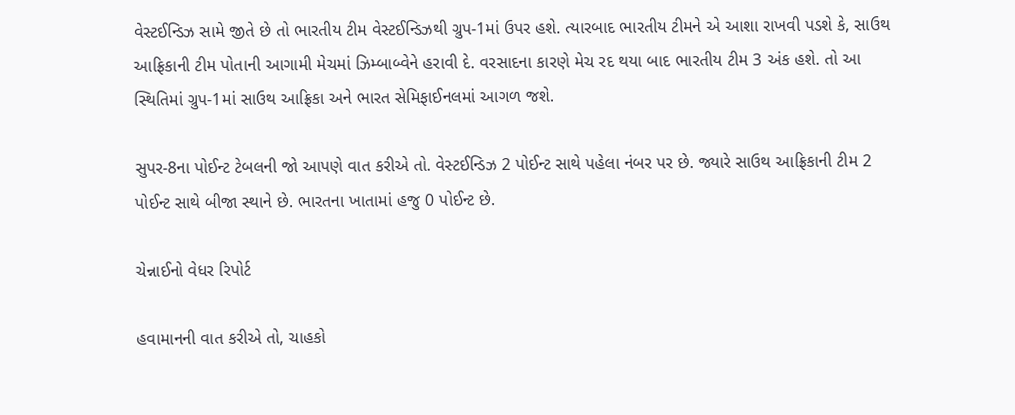વેસ્ટઈન્ડિઝ સામે જીતે છે તો ભારતીય ટીમ વેસ્ટઈન્ડિઝથી ગ્રુપ-1માં ઉપર હશે. ત્યારબાદ ભારતીય ટીમને એ આશા રાખવી પડશે કે, સાઉથ આફ્રિકાની ટીમ પોતાની આગામી મેચમાં ઝિમ્બાબ્વેને હરાવી દે. વરસાદના કારણે મેચ રદ થયા બાદ ભારતીય ટીમ 3 અંક હશે. તો આ સ્થિતિમાં ગ્રુપ-1માં સાઉથ આફ્રિકા અને ભારત સેમિફાઈનલમાં આગળ જશે.

સુપર-8ના પોઈન્ટ ટેબલની જો આપણે વાત કરીએ તો. વેસ્ટઈન્ડિઝ 2 પોઈન્ટ સાથે પહેલા નંબર પર છે. જ્યારે સાઉથ આફ્રિકાની ટીમ 2 પોઈન્ટ સાથે બીજા સ્થાને છે. ભારતના ખાતામાં હજુ 0 પોઈન્ટ છે.

ચેન્નાઈનો વેધર રિપોર્ટ

હવામાનની વાત કરીએ તો, ચાહકો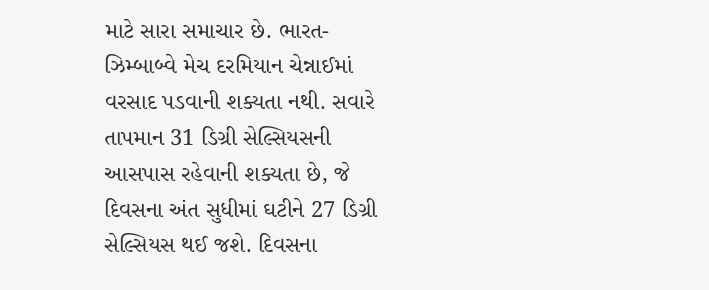માટે સારા સમાચાર છે. ભારત-ઝિમ્બાબ્વે મેચ દરમિયાન ચેન્નાઈમાં વરસાદ પડવાની શક્યતા નથી. સવારે તાપમાન 31 ડિગ્રી સેલ્સિયસની આસપાસ રહેવાની શક્યતા છે, જે દિવસના અંત સુધીમાં ઘટીને 27 ડિગ્રી સેલ્સિયસ થઈ જશે. દિવસના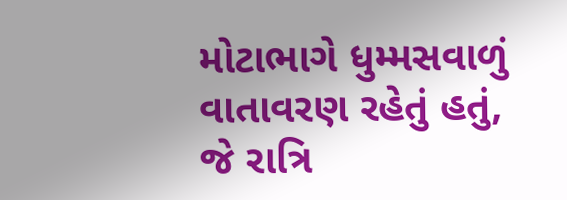મોટાભાગે ધુમ્મસવાળું વાતાવરણ રહેતું હતું, જે રાત્રિ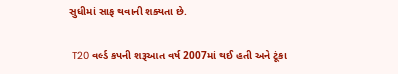સુધીમાં સાફ થવાની શક્યતા છે.

 T20 વર્લ્ડ કપની શરૂઆત વર્ષ 2007માં થઈ હતી અને ટૂંકા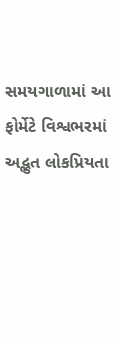સમયગાળામાં આ ફોર્મેટે વિશ્વભરમાં અદ્ભુત લોકપ્રિયતા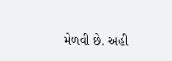મેળવી છે. અહી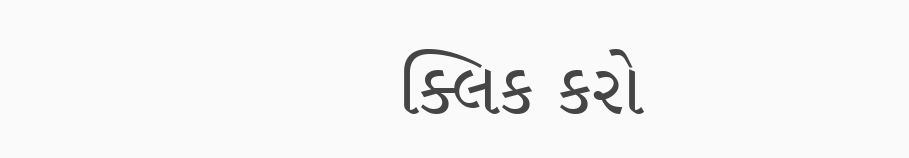ક્લિક કરો